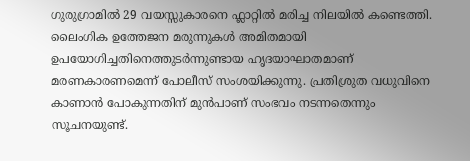ഗുരുഗ്രാമിൽ 29 വയസ്സുകാരനെ ഫ്ലാറ്റിൽ മരിച്ച നിലയിൽ കണ്ടെത്തി. ലൈംഗിക ഉത്തേജന മരുന്നുകൾ അമിതമായി ഉപയോഗിച്ചതിനെത്തുടർന്നുണ്ടായ ഹൃദയാഘാതമാണ് മരണകാരണമെന്ന് പോലീസ് സംശയിക്കുന്നു. പ്രതിശ്രുത വധുവിനെ കാണാൻ പോകുന്നതിന് മുൻപാണ് സംഭവം നടന്നതെന്നും സൂചനയുണ്ട്.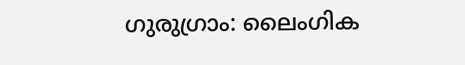ഗുരുഗ്രാം: ലൈംഗിക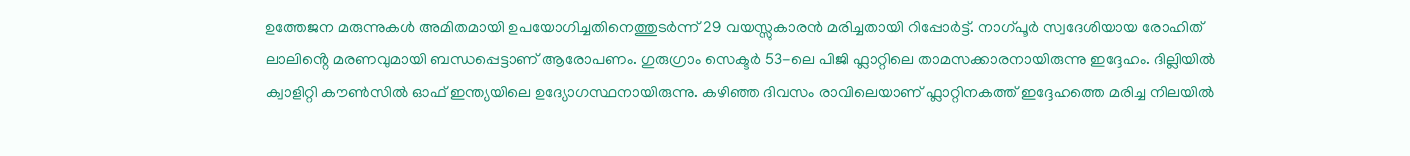ഉത്തേജന മരുന്നുകൾ അമിതമായി ഉപയോഗിച്ചതിനെത്തുടർന്ന് 29 വയസ്സുകാരൻ മരിച്ചതായി റിപ്പോർട്ട്. നാഗ്പൂർ സ്വദേശിയായ രോഹിത് ലാലിൻ്റെ മരണവുമായി ബന്ധപ്പെട്ടാണ് ആരോപണം. ഗുരുഗ്രാം സെക്ടർ 53-ലെ പിജി ഫ്ലാറ്റിലെ താമസക്കാരനായിരുന്നു ഇദ്ദേഹം. ദില്ലിയിൽ ക്വാളിറ്റി കൗൺസിൽ ഓഫ് ഇന്ത്യയിലെ ഉദ്യോഗസ്ഥനായിരുന്നു. കഴിഞ്ഞ ദിവസം രാവിലെയാണ് ഫ്ലാറ്റിനകത്ത് ഇദ്ദേഹത്തെ മരിച്ച നിലയിൽ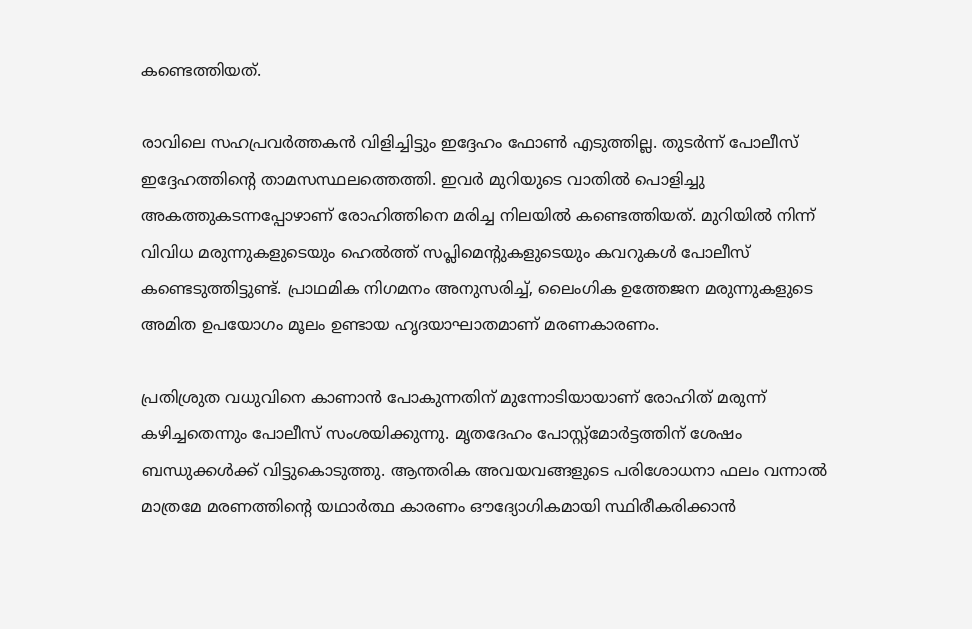കണ്ടെത്തിയത്.

രാവിലെ സഹപ്രവർത്തകൻ വിളിച്ചിട്ടും ഇദ്ദേഹം ഫോൺ എടുത്തില്ല. തുടർന്ന് പോലീസ് ഇദ്ദേഹത്തിൻ്റെ താമസസ്ഥലത്തെത്തി. ഇവർ മുറിയുടെ വാതിൽ പൊളിച്ചു അകത്തുകടന്നപ്പോഴാണ് രോഹിത്തിനെ മരിച്ച നിലയിൽ കണ്ടെത്തിയത്. മുറിയിൽ നിന്ന് വിവിധ മരുന്നുകളുടെയും ഹെൽത്ത് സപ്ലിമെന്റുകളുടെയും കവറുകൾ പോലീസ് കണ്ടെടുത്തിട്ടുണ്ട്. പ്രാഥമിക നിഗമനം അനുസരിച്ച്, ലൈംഗിക ഉത്തേജന മരുന്നുകളുടെ അമിത ഉപയോഗം മൂലം ഉണ്ടായ ഹൃദയാഘാതമാണ് മരണകാരണം.

പ്രതിശ്രുത വധുവിനെ കാണാൻ പോകുന്നതിന് മുന്നോടിയായാണ് രോഹിത് മരുന്ന് കഴിച്ചതെന്നും പോലീസ് സംശയിക്കുന്നു. മൃതദേഹം പോസ്റ്റ്‌മോർട്ടത്തിന് ശേഷം ബന്ധുക്കൾക്ക് വിട്ടുകൊടുത്തു. ആന്തരിക അവയവങ്ങളുടെ പരിശോധനാ ഫലം വന്നാൽ മാത്രമേ മരണത്തിന്റെ യഥാർത്ഥ കാരണം ഔദ്യോഗികമായി സ്ഥിരീകരിക്കാൻ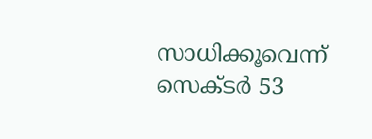സാധിക്കൂവെന്ന് സെക്ടർ 53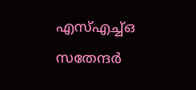എസ്എച്ച്ഒ സതേന്ദർ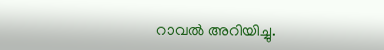റാവൽ അറിയിച്ചു.